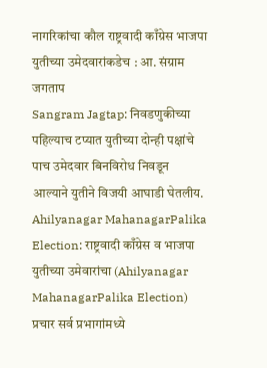नागरिकांचा कौल राष्ट्रवादी काँग्रेस भाजपा युतीच्या उमेदवारांकडेच : आ. संग्राम जगताप
Sangram Jagtap: निवडणुकीच्या पहिल्याच टप्यात युतीच्या दोन्ही पक्षांचे पाच उमेदवार बिनविरोध निवडून आल्याने युतीने विजयी आघाडी घेतलीय.
Ahilyanagar MahanagarPalika Election: राष्ट्रवादी काँग्रेस व भाजपा युतीच्या उमेवारांचा (Ahilyanagar MahanagarPalika Election) प्रचार सर्व प्रभागांमध्ये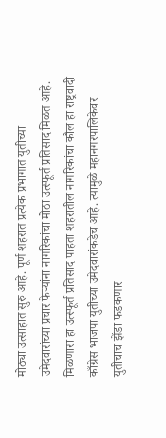मोठ्या उत्साहात सुरु आहे. पूर्ण शहरात प्रत्येक प्रभागात युतीच्या उमेदवारांच्या प्रचार फेऱ्यांना नागरिकांचा मोठा उत्स्फूर्त प्रतिसाद मिळत आहे. मिळणारा हा उत्स्फूर्त प्रतिसाद पाहता शहरातील नागरिकांचा कौल हा राष्ट्रवादी काँग्रेस भाजपा युतीच्या उमेदवारांकडेच आहे. त्यामुळे महानगरपालिकेवर युतीचाच झेंडा फडकणार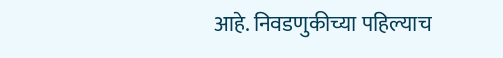आहे. निवडणुकीच्या पहिल्याच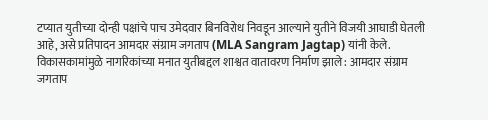टप्यात युतीच्या दोन्ही पक्षांचे पाच उमेदवार बिनविरोध निवडून आल्याने युतीने विजयी आघाडी घेतली आहे, असे प्रतिपादन आमदार संग्राम जगताप (MLA Sangram Jagtap) यांनी केले.
विकासकामांमुळे नागरिकांच्या मनात युतीबद्दल शाश्वत वातावरण निर्माण झाले : आमदार संग्राम जगताप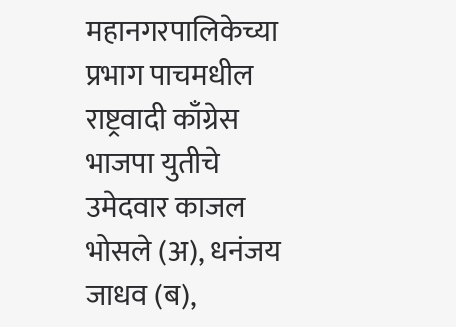महानगरपालिकेच्या प्रभाग पाचमधील राष्ट्रवादी काँग्रेस भाजपा युतीचे उमेदवार काजल भोसले (अ), धनंजय जाधव (ब),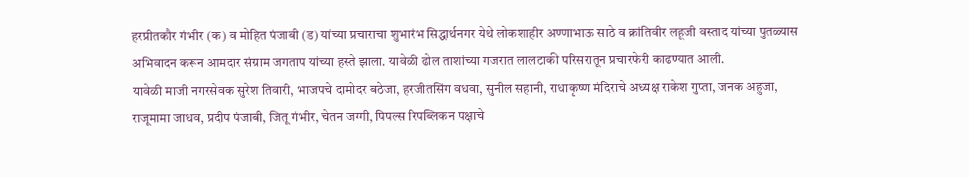हरप्रीतकौर गंभीर (क) व मोहित पंजाबी (ड) यांच्या प्रचाराचा शुभारंभ सिद्धार्थनगर येथे लोकशाहीर अण्णाभाऊ साठे व क्रांतिवीर लहूजी वस्ताद यांच्या पुतळ्यास अभिवादन करून आमदार संग्राम जगताप यांच्या हस्ते झाला. यावेळी ढोल ताशांच्या गजरात लालटाकी परिसरातून प्रचारफेरी काढण्यात आली.
यावेळी माजी नगरसेवक सुरेश तिवारी, भाजपचे दामोदर बठेजा, हरजीतसिंग वधवा, सुनील सहानी, राधाकृष्ण मंदिराचे अध्यक्ष राकेश गुप्ता, जनक अहुजा, राजूमामा जाधव, प्रदीप पंजाबी, जितू गंभीर, चेतन जग्गी, पिपल्स रिपब्लिकन पक्षाचे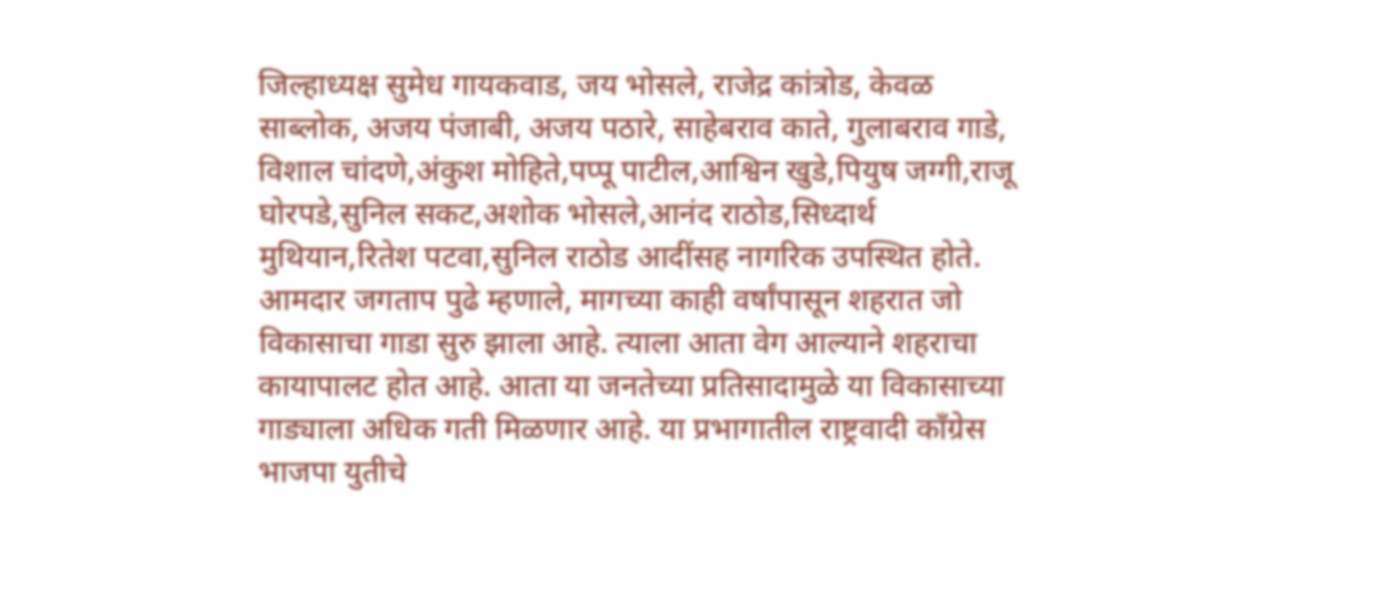जिल्हाध्यक्ष सुमेध गायकवाड, जय भोसले, राजेद्र कांत्रोड, केवळ साब्लोक, अजय पंजाबी, अजय पठारे, साहेबराव काते, गुलाबराव गाडे, विशाल चांदणे,अंकुश मोहिते,पप्पू पाटील,आश्विन खुडे,पियुष जग्गी,राजू घोरपडे,सुनिल सकट,अशोक भोसले,आनंद राठोड,सिध्दार्थ मुथियान,रितेश पटवा,सुनिल राठोड आदींसह नागरिक उपस्थित होते.
आमदार जगताप पुढे म्हणाले, मागच्या काही वर्षांपासून शहरात जो विकासाचा गाडा सुरु झाला आहे. त्याला आता वेग आल्याने शहराचा कायापालट होत आहे. आता या जनतेच्या प्रतिसादामुळे या विकासाच्या गाड्याला अधिक गती मिळणार आहे. या प्रभागातील राष्ट्रवादी काँग्रेस भाजपा युतीचे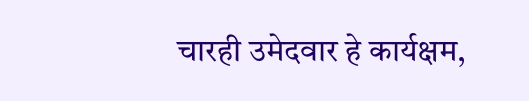चारही उमेदवार हे कार्यक्षम,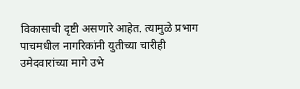विकासाची दृष्टी असणारे आहेत. त्यामुळे प्रभाग पाचमधील नागरिकांनी युतीच्या चारीही उमेदवारांच्या मागे उभे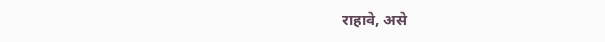राहावे, असे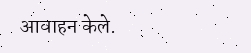आवाहन केले.